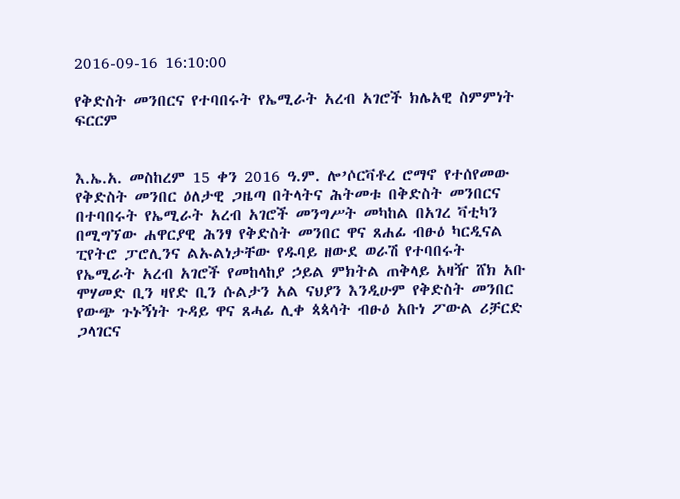2016-09-16 16:10:00

የቅድስት መንበርና የተባበሩት የኤሚራት አረብ አገሮች ክሌአዊ ስምምነት ፍርርም


እ.ኤ.አ. መስከረም 15 ቀን 2016 ዓ.ም. ሎ’ሶርቫቶረ ሮማኖ የተሰየመው የቅድስት መንበር ዕለታዊ ጋዜጣ በትላትና ሕትመቱ በቅድስት መንበርና በተባበሩት የኤሚራት አረብ አገሮች መንግሥት መካከል በአገረ ቫቲካን በሚግኘው ሐዋርያዊ ሕንፃ የቅድስት መንበር ዋና ጸሐፊ ብፁዕ ካርዲናል ፒየትሮ ፓሮሊንና ልኡልነታቸው የዱባይ ዘውደ ወራሽ የተባበሩት የኤሚራት አረብ አገሮች የመከላከያ ኃይል ምክትል ጠቅላይ አዛዥ ሸክ አቡ ሞሃመድ ቢን ዛየድ ቢን ሱልታን አል ናህያን እንዲሁም የቅድስት መንበር የውጭ ጉኑኝነት ጉዳይ ዋና ጸሓፊ ሊቀ ጳጳሳት ብፁዕ አቡነ ፖውል ሪቻርድ ጋላገርና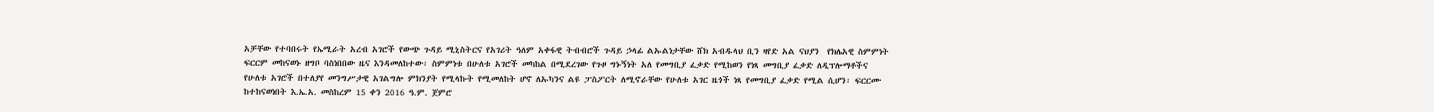አቻቸው የተባበሩት የኤሚራት አረብ አገሮች የውጭ ጉዳይ ሚኒስትርና የአገሪት ዓለም አቀፋዊ ትብብሮች ጉዳይ ኃላፊ ልኡልነታቸው ሸክ አብዱላህ ቢን ዛየድ አል ናህያን  የክሌአዊ ስምምነት ፍርርም መከናወኑ ዘግቦ ባስነበበው ዜና እንዳመለከተው፡ ስምምነቱ በሁለቱ አገሮች መካከል በሚደረገው የጉዞ ግኑኝነት አለ የመግቢያ ፈቃድ የሚከወን የነጻ መግቢያ ፈቃድ ለዲፕሎማቶችና የሁለቱ አገሮች በተለያየ መንግሥታዊ አገልግሎ ምክንያት የሚላኩት የሚመለከት ሆኖ ለኡካንና ልዩ ፓስፖርት ለሚኖራቸው የሁለቱ አገር ዜጎች ነጻ የመግቢያ ፈቃድ የሚል ሲሆን፡ ፍርርሙ ከተከናወነበት እ.ኤ.አ. መስከረም 15 ቀን 2016 ዓ.ም. ጀምሮ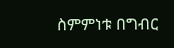ስምምነቱ በግብር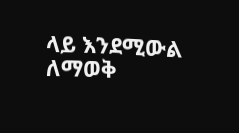ላይ እንደሚውል ለማወቅ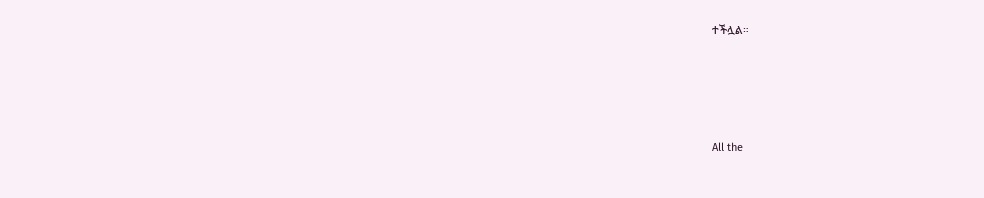ተችሏል።








All the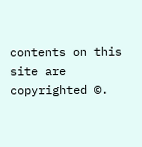contents on this site are copyrighted ©.